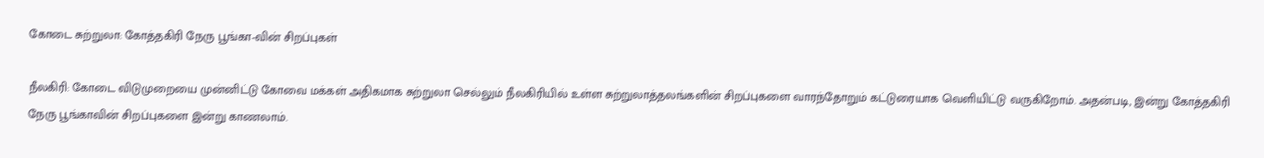கோடை சுற்றுலா: கோத்தகிரி நேரு பூங்கா-வின் சிறப்புகள்

நீலகிரி: கோடை விடுமுறையை முன்னிட்டு கோவை மக்கள் அதிகமாக சுற்றுலா செல்லும் நீலகிரியில் உள்ள சுற்றுலாத்தலங்களின் சிறப்புகளை வாரந்தோறும் கட்டுரையாக வெளியிட்டு வருகிறோம். அதன்படி, இன்று கோத்தகிரி நேரு பூங்காவின் சிறப்புகளை இன்று காணலாம்.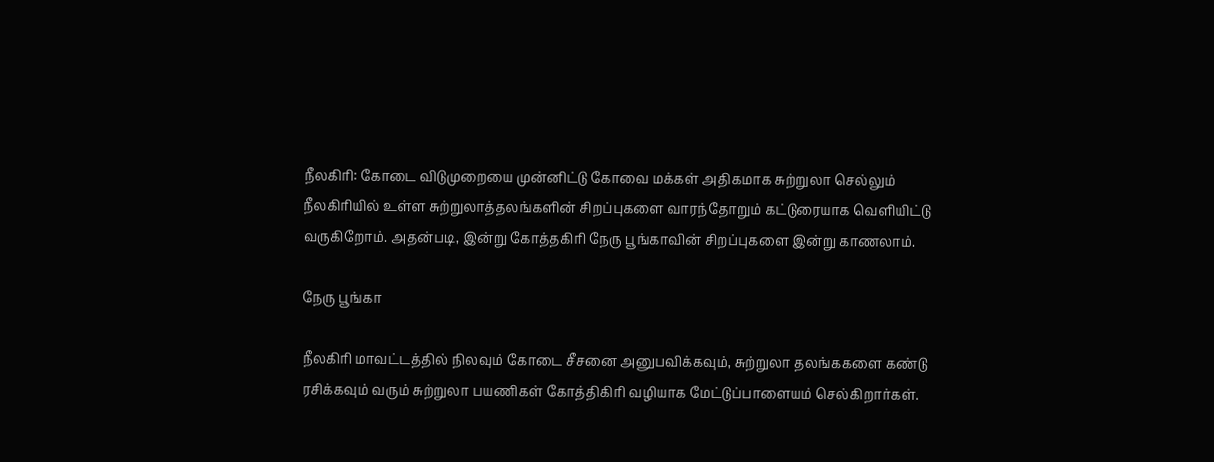நீலகிரி: கோடை விடுமுறையை முன்னிட்டு கோவை மக்கள் அதிகமாக சுற்றுலா செல்லும் நீலகிரியில் உள்ள சுற்றுலாத்தலங்களின் சிறப்புகளை வாரந்தோறும் கட்டுரையாக வெளியிட்டு வருகிறோம். அதன்படி, இன்று கோத்தகிரி நேரு பூங்காவின் சிறப்புகளை இன்று காணலாம்.

நேரு பூங்கா

நீலகிரி மாவட்டத்தில் நிலவும் கோடை சீசனை அனுபவிக்கவும், சுற்றுலா தலங்ககளை கண்டு ரசிக்கவும் வரும் சுற்றுலா பயணிகள் கோத்திகிரி வழியாக மேட்டுப்பாளையம் செல்கிறார்கள்.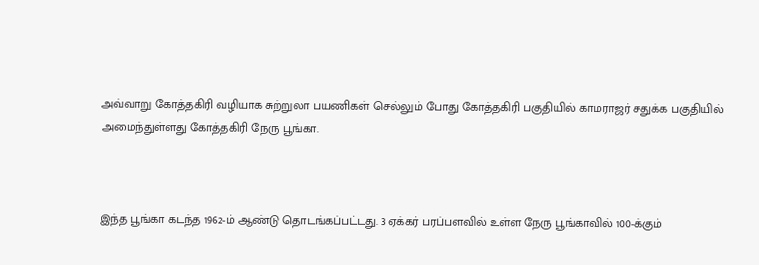அவ்வாறு கோத்தகிரி வழியாக சுற்றுலா பயணிகள் செல்லும் போது கோத்தகிரி பகுதியில் காமராஜர் சதுக்க பகுதியில் அமைந்துள்ளது கோத்தகிரி நேரு பூங்கா.



இந்த பூங்கா கடந்த 1962-ம் ஆண்டு தொடங்கப்பட்டது. 3 ஏக்கர் பரப்பளவில் உள்ள நேரு பூங்காவில் 100-க்கும்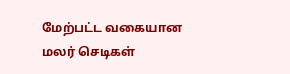மேற்பட்ட வகையான மலர் செடிகள்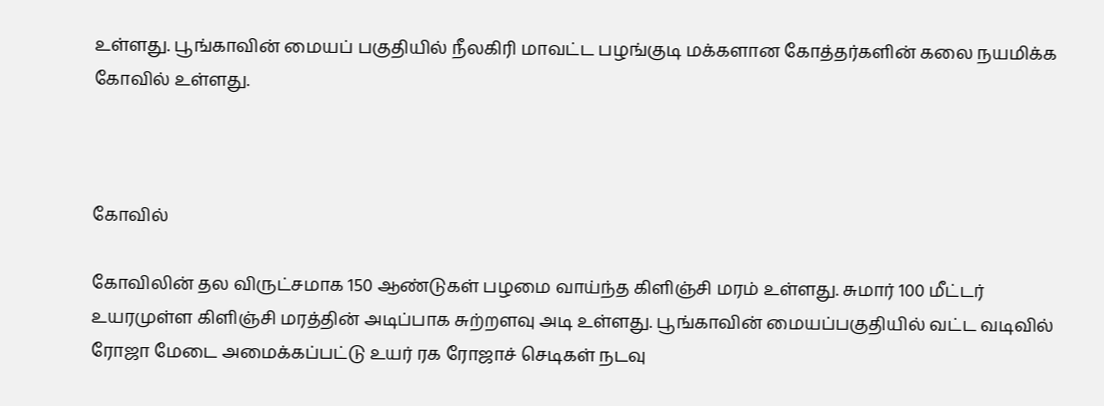உள்ளது. பூங்காவின் மையப் பகுதியில் நீலகிரி மாவட்ட பழங்குடி மக்களான கோத்தர்களின் கலை நயமிக்க கோவில் உள்ளது.



கோவில்

கோவிலின் தல விருட்சமாக 150 ஆண்டுகள் பழமை வாய்ந்த கிளிஞ்சி மரம் உள்ளது. சுமார் 100 மீட்டர் உயரமுள்ள கிளிஞ்சி மரத்தின் அடிப்பாக சுற்றளவு அடி உள்ளது. பூங்காவின் மையப்பகுதியில் வட்ட வடிவில் ரோஜா மேடை அமைக்கப்பட்டு உயர் ரக ரோஜாச் செடிகள் நடவு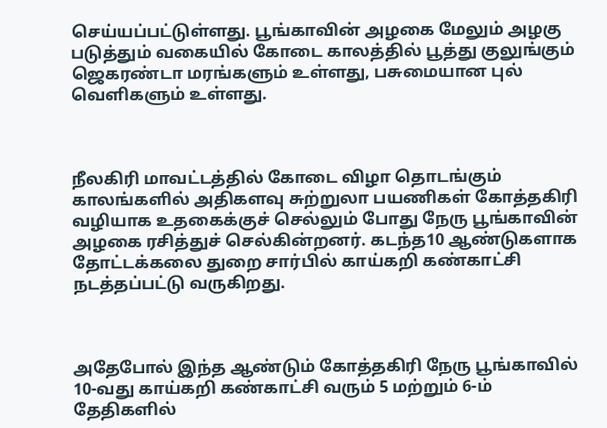செய்யப்பட்டுள்ளது. பூங்காவின் அழகை மேலும் அழகு படுத்தும் வகையில் கோடை காலத்தில் பூத்து குலுங்கும் ஜெகரண்டா மரங்களும் உள்ளது, பசுமையான புல் வெளிகளும் உள்ளது.



நீலகிரி மாவட்டத்தில் கோடை விழா தொடங்கும் காலங்களில் அதிகளவு சுற்றுலா பயணிகள் கோத்தகிரி வழியாக உதகைக்குச் செல்லும் போது நேரு பூங்காவின் அழகை ரசித்துச் செல்கின்றனர். கடந்த10 ஆண்டுகளாக தோட்டக்கலை துறை சார்பில் காய்கறி கண்காட்சி நடத்தப்பட்டு வருகிறது.



அதேபோல் இந்த ஆண்டும் கோத்தகிரி நேரு பூங்காவில் 10-வது காய்கறி கண்காட்சி வரும் 5 மற்றும் 6-ம் தேதிகளில்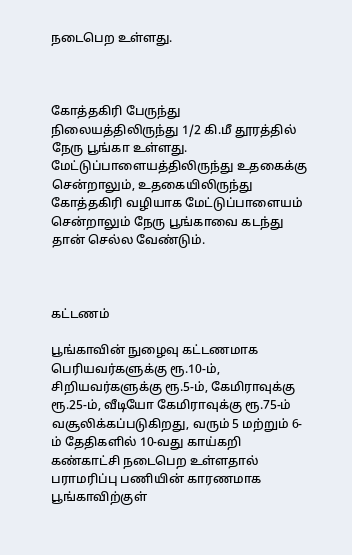நடைபெற உள்ளது.



கோத்தகிரி பேருந்து நிலையத்திலிருந்து 1/2 கி.மீ தூரத்தில் நேரு பூங்கா உள்ளது. மேட்டுப்பாளையத்திலிருந்து உதகைக்கு சென்றாலும், உதகையிலிருந்து கோத்தகிரி வழியாக மேட்டுப்பாளையம் சென்றாலும் நேரு பூங்காவை கடந்து தான் செல்ல வேண்டும்.



கட்டணம்

பூங்காவின் நுழைவு கட்டணமாக பெரியவர்களுக்கு ரூ.10-ம், சிறியவர்களுக்கு ரூ.5-ம், கேமிராவுக்கு ரூ.25-ம், வீடியோ கேமிராவுக்கு ரூ.75-ம் வசூலிக்கப்படுகிறது, வரும் 5 மற்றும் 6-ம் தேதிகளில் 10-வது காய்கறி கண்காட்சி நடைபெற உள்ளதால் பராமரிப்பு பணியின் காரணமாக பூங்காவிற்குள்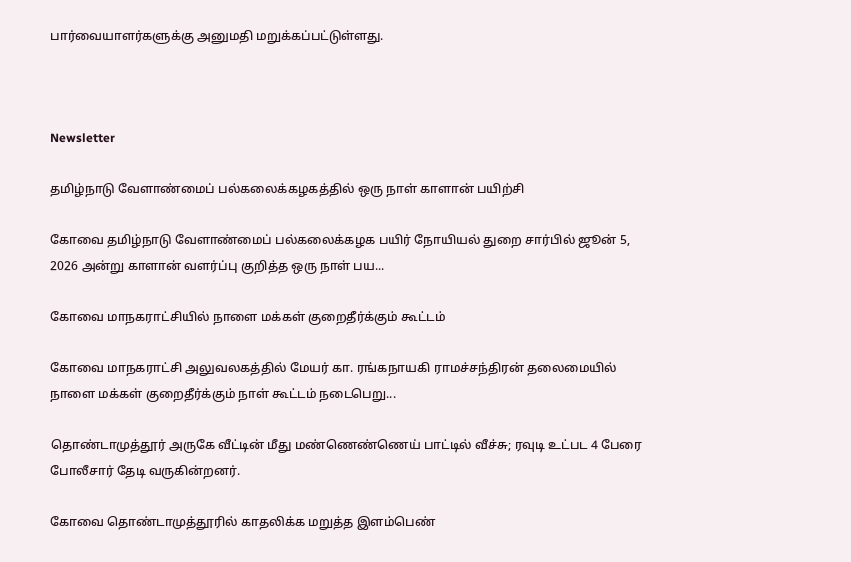பார்வையாளர்களுக்கு அனுமதி மறுக்கப்பட்டுள்ளது.



Newsletter

தமிழ்நாடு வேளாண்மைப் பல்கலைக்கழகத்தில் ஒரு நாள் காளான் பயிற்சி

கோவை தமிழ்நாடு வேளாண்மைப் பல்கலைக்கழக பயிர் நோயியல் துறை சார்பில் ஜூன் 5, 2026 அன்று காளான் வளர்ப்பு குறித்த ஒரு நாள் பய...

கோவை மாநகராட்சியில் நாளை மக்கள் குறைதீர்க்கும் கூட்டம்

கோவை மாநகராட்சி அலுவலகத்தில் மேயர் கா. ரங்கநாயகி ராமச்சந்திரன் தலைமையில் நாளை மக்கள் குறைதீர்க்கும் நாள் கூட்டம் நடைபெறு...

தொண்டாமுத்தூர் அருகே வீட்டின் மீது மண்ணெண்ணெய் பாட்டில் வீச்சு; ரவுடி உட்பட 4 பேரை போலீசார் தேடி வருகின்றனர்.

கோவை தொண்டாமுத்தூரில் காதலிக்க மறுத்த இளம்பெண்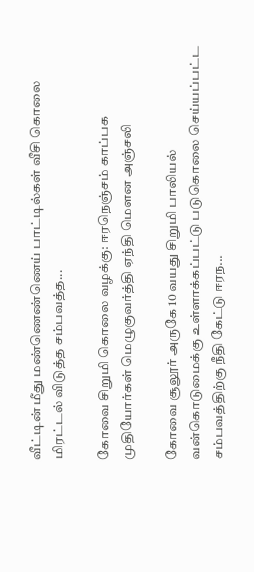வீட்டின் மீது மண்ணெண்ணெய் பாட்டில்கள் வீசி கொலை மிரட்டல் விடுத்த சம்பவத்த...

கோவை சிறுமி கொலை வழக்கு: ஈரநெஞ்சம் காப்பக முதியோர்கள் மெழுகுவர்த்தி ஏந்தி மௌன அஞ்சலி

கோவை சூலூர் அருகே 10 வயது சிறுமி பாலியல் வன்கொடுமைக்கு உள்ளாக்கப்பட்டு படுகொலை செய்யப்பட்ட சம்பவத்திற்கு நீதி கேட்டு ஈரந...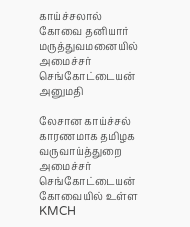காய்ச்சலால் கோவை தனியார் மருத்துவமனையில் அமைச்சர் செங்கோட்டையன் அனுமதி

லேசான காய்ச்சல் காரணமாக தமிழக வருவாய்த்துறை அமைச்சர் செங்கோட்டையன் கோவையில் உள்ள KMCH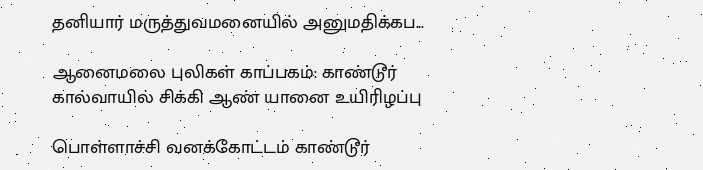தனியார் மருத்துவமனையில் அனுமதிக்கப...

ஆனைமலை புலிகள் காப்பகம்: காண்டூர் கால்வாயில் சிக்கி ஆண் யானை உயிரிழப்பு

பொள்ளாச்சி வனக்கோட்டம் காண்டூர்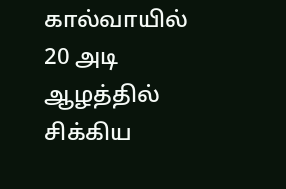கால்வாயில் 20 அடி ஆழத்தில் சிக்கிய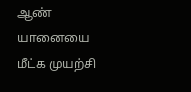ஆண் யானையை மீட்க முயற்சி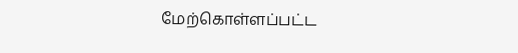மேற்கொள்ளப்பட்ட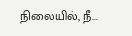நிலையில், நீ...